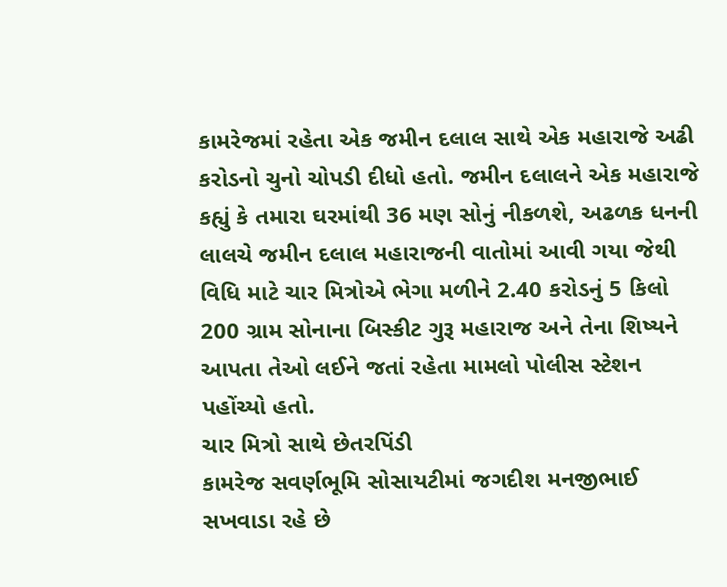કામરેજમાં રહેતા એક જમીન દલાલ સાથે એક મહારાજે અઢી કરોડનો ચુનો ચોપડી દીધો હતો. જમીન દલાલને એક મહારાજે કહ્યું કે તમારા ઘરમાંથી 36 મણ સોનું નીકળશે, અઢળક ધનની લાલચે જમીન દલાલ મહારાજની વાતોમાં આવી ગયા જેથી વિધિ માટે ચાર મિત્રોએ ભેગા મળીને 2.40 કરોડનું 5 કિલો 200 ગ્રામ સોનાના બિસ્કીટ ગુરૂ મહારાજ અને તેના શિષ્યને આપતા તેઓ લઈને જતાં રહેતા મામલો પોલીસ સ્ટેશન પહોંચ્યો હતો.
ચાર મિત્રો સાથે છેતરપિંડી
કામરેજ સવર્ણભૂમિ સોસાયટીમાં જગદીશ મનજીભાઈ સખવાડા રહે છે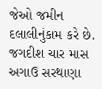જેઓ જમીન દલાલીનુંકામ કરે છે. જગદીશ ચાર માસ અગાઉ સરથાણા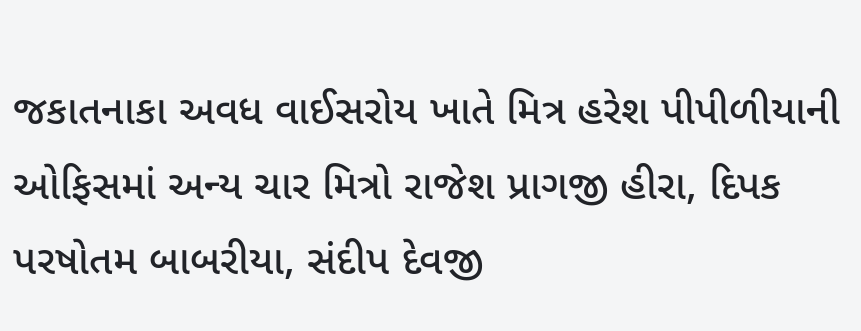જકાતનાકા અવધ વાઈસરોય ખાતે મિત્ર હરેશ પીપીળીયાની ઓફિસમાં અન્ય ચાર મિત્રો રાજેશ પ્રાગજી હીરા, દિપક પરષોતમ બાબરીયા, સંદીપ દેવજી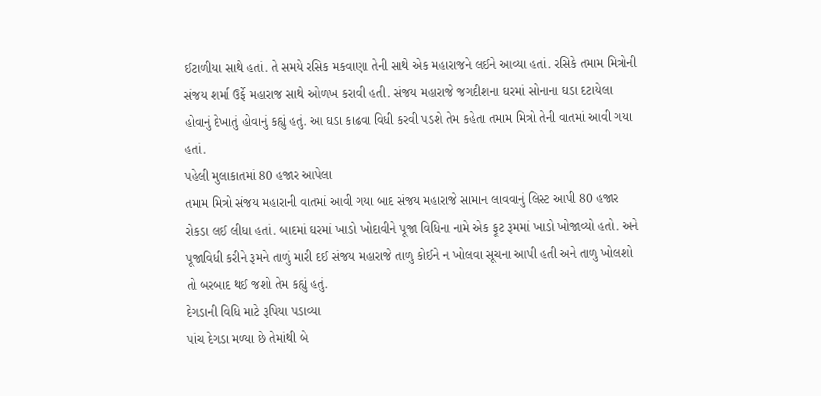ઈટાળીયા સાથે હતાં. તે સમયે રસિક મકવાણા તેની સાથે એક મહારાજને લઈને આવ્યા હતાં. રસિકે તમામ મિત્રોની સંજય શર્મા ઉર્ફે મહારાજ સાથે ઓળખ કરાવી હતી. સંજય મહારાજે જગદીશના ઘરમાં સોનાના ઘડા દટાયેલા હોવાનું દેખાતું હોવાનું કહ્યું હતું. આ ઘડા કાઢવા વિધી કરવી પડશે તેમ કહેતા તમામ મિત્રો તેની વાતમાં આવી ગયા હતાં.
પહેલી મુલાકાતમાં 80 હજાર આપેલા
તમામ મિત્રો સંજય મહારાની વાતમાં આવી ગયા બાદ સંજય મહારાજે સામાન લાવવાનું લિસ્ટ આપી 80 હજાર રોકડા લઈ લીધા હતાં. બાદમાં ઘરમાં ખાડો ખોદાવીને પૂજા વિધિના નામે એક ફૂટ રૂમમાં ખાડો ખોજાવ્યો હતો. અને પૂજાવિધી કરીને રૂમને તાળું મારી દઈ સંજય મહારાજે તાળુ કોઈને ન ખોલવા સૂચના આપી હતી અને તાળુ ખોલશો તો બરબાદ થઈ જશો તેમ કહ્યું હતું.
દેગડાની વિધિ માટે રૂપિયા પડાવ્યા
પાંચ દેગડા મળ્યા છે તેમાંથી બે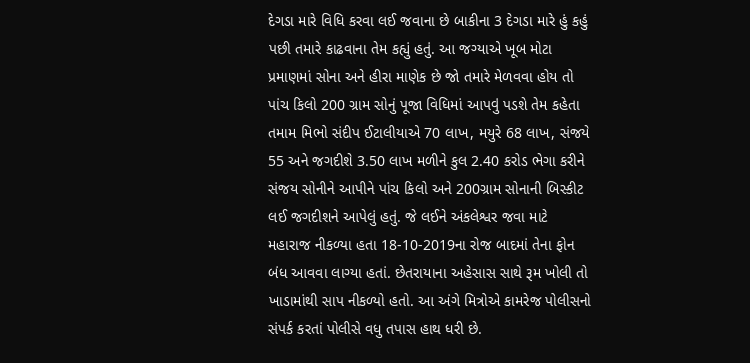દેગડા મારે વિધિ કરવા લઈ જવાના છે બાકીના 3 દેગડા મારે હું કહું પછી તમારે કાઢવાના તેમ કહ્યું હતું. આ જગ્યાએ ખૂબ મોટા પ્રમાણમાં સોના અને હીરા માણેક છે જો તમારે મેળવવા હોય તો પાંચ કિલો 200 ગ્રામ સોનું પૂજા વિધિમાં આપવું પડશે તેમ કહેતા તમામ મિભો સંદીપ ઈટાલીયાએ 70 લાખ, મયુરે 68 લાખ, સંજયે 55 અને જગદીશે 3.50 લાખ મળીને કુલ 2.40 કરોડ ભેગા કરીને સંજય સોનીને આપીને પાંચ કિલો અને 200ગ્રામ સોનાની બિસ્કીટ લઈ જગદીશને આપેલું હતું. જે લઈને અંકલેશ્વર જવા માટે મહારાજ નીકળ્યા હતા 18-10-2019ના રોજ બાદમાં તેના ફોન બંધ આવવા લાગ્યા હતાં. છેતરાયાના અહેસાસ સાથે રૂમ ખોલી તો ખાડામાંથી સાપ નીકળ્યો હતો. આ અંગે મિત્રોએ કામરેજ પોલીસનો સંપર્ક કરતાં પોલીસે વધુ તપાસ હાથ ધરી છે.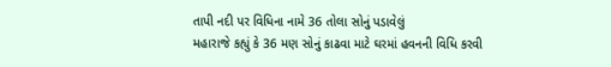તાપી નદી પર વિધિના નામે 36 તોલા સોનું પડાવેલું
મહારાજે કહ્યું કે 36 મણ સોનું કાઢવા માટે ઘરમાં હવનની વિધિ કરવી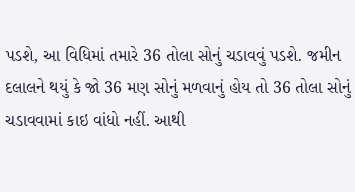પડશે, આ વિધિમાં તમારે 36 તોલા સોનું ચડાવવું પડશે. જમીન દલાલને થયું કે જો 36 મણ સોનું મળવાનું હોય તો 36 તોલા સોનું ચડાવવામાં કાઇ વાંધો નહીં. આથી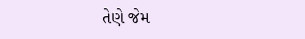તેણે જેમ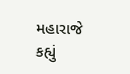મહારાજે કહ્યું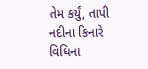તેમ કર્યું, તાપી નદીના કિનારે વિધિના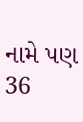નામે પણ 36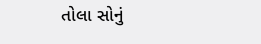તોલા સોનું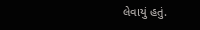લેવાયું હતું.